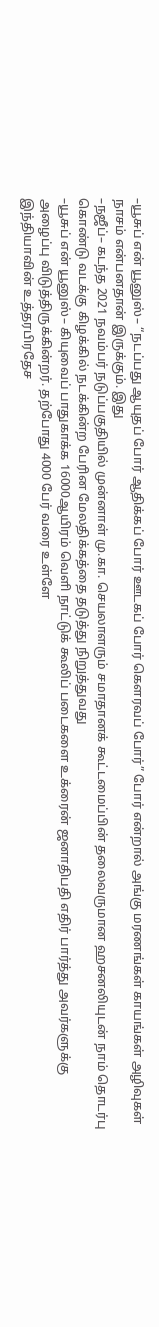–யூசுப் என் யூனுஸ்– “நடப்பது ஆயுதப் போர் ஆதிக்கப் போர் ஊடகப் போர் கௌரவப் போர்” போர் என்றால் அங்கு மரணங்கள் காயங்கள் அழிவுகள் நாசம் என்பனதான் இருக்கும். இது
–நஜீப்– கடந்த 2021 நவம்பர் நடுப்பகுதியில் முன்னாள் மு.கா. செயலாளரும் சமாதானக் கூட்டமைப்பின் தலைவருமான ஹசனலியுடன் நாம் தொடர்பு கொண்டு வடக்கு கிழக்கில் நடக்கின்ற பேரின மேலதிக்கத்தை தடுத்து நிறுத்துவது
–யூசுப் என் யூனுஸ்– கியுவைப் பாதுகாக்க 16000ஆயிரம் வெளி நாட்டுக் கூலிப் படைகளை உக்ரைன் ஜனாதிபதி எதிர் பார்த்து அவர்களுக்கு அழைப்பு விடுத்திருக்கின்றர். தற்போது 4000 பேர் வரை உள்ளே
இந்தியாவின் உத்தரபிரதேச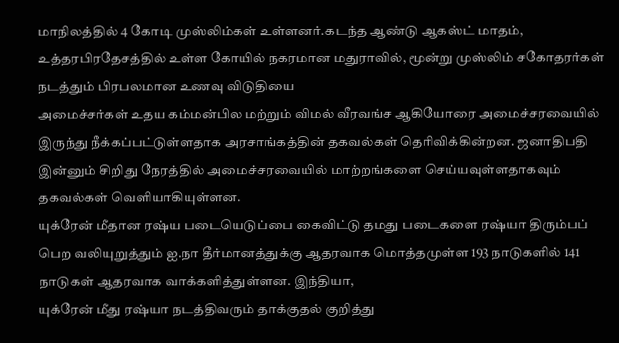மாநிலத்தில் 4 கோடி முஸ்லிம்கள் உள்ளனர்.கடந்த ஆண்டு ஆகஸ்ட் மாதம், உத்தரபிரதேசத்தில் உள்ள கோயில் நகரமான மதுராவில், மூன்று முஸ்லிம் சகோதரர்கள் நடத்தும் பிரபலமான உணவு விடுதியை
அமைச்சர்கள் உதய கம்மன்பில மற்றும் விமல் வீரவங்ச ஆகியோரை அமைச்சரவையில் இருந்து நீக்கப்பட்டுள்ளதாக அரசாங்கத்தின் தகவல்கள் தெரிவிக்கின்றன. ஜனாதிபதி இன்னும் சிறிது நேரத்தில் அமைச்சரவையில் மாற்றங்களை செய்யவுள்ளதாகவும் தகவல்கள் வெளியாகியுள்ளன.
யுக்ரேன் மீதான ரஷ்ய படையெடுப்பை கைவிட்டு தமது படைகளை ரஷ்யா திரும்பப் பெற வலியுறுத்தும் ஐ.நா தீர்மானத்துக்கு ஆதரவாக மொத்தமுள்ள 193 நாடுகளில் 141 நாடுகள் ஆதரவாக வாக்களித்துள்ளன. இந்தியா,
யுக்ரேன் மீது ரஷ்யா நடத்திவரும் தாக்குதல் குறித்து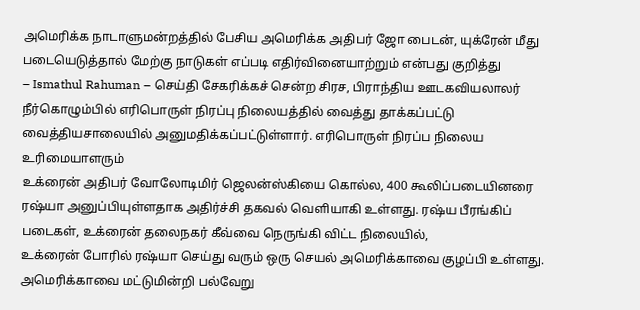அமெரிக்க நாடாளுமன்றத்தில் பேசிய அமெரிக்க அதிபர் ஜோ பைடன், யுக்ரேன் மீது படையெடுத்தால் மேற்கு நாடுகள் எப்படி எதிர்வினையாற்றும் என்பது குறித்து
– Ismathul Rahuman – செய்தி சேகரிக்கச் சென்ற சிரச, பிராந்திய ஊடகவியலாலர் நீர்கொழும்பில் எரிபொருள் நிரப்பு நிலையத்தில் வைத்து தாக்கப்பட்டு வைத்தியசாலையில் அனுமதிக்கப்பட்டுள்ளார். எரிபொருள் நிரப்ப நிலைய உரிமையாளரும்
உக்ரைன் அதிபர் வோலோடிமிர் ஜெலன்ஸ்கியை கொல்ல, 400 கூலிப்படையினரை ரஷ்யா அனுப்பியுள்ளதாக அதிர்ச்சி தகவல் வெளியாகி உள்ளது. ரஷ்ய பீரங்கிப் படைகள், உக்ரைன் தலைநகர் கீவ்வை நெருங்கி விட்ட நிலையில்,
உக்ரைன் போரில் ரஷ்யா செய்து வரும் ஒரு செயல் அமெரிக்காவை குழப்பி உள்ளது. அமெரிக்காவை மட்டுமின்றி பல்வேறு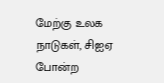மேற்கு உலக நாடுகள், சிஐஏ போன்ற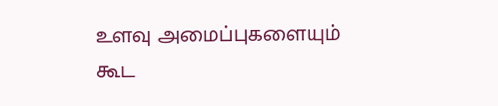உளவு அமைப்புகளையும் கூட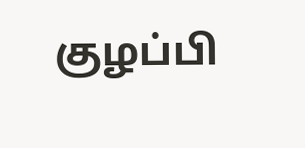குழப்பி